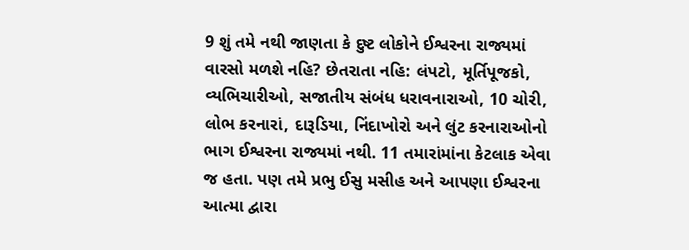9 શું તમે નથી જાણતા કે દુષ્ટ લોકોને ઈશ્વરના રાજ્યમાં વારસો મળશે નહિ? છેતરાતા નહિ: લંપટો, મૂર્તિપૂજકો, વ્યભિચારીઓ, સજાતીય સંબંધ ધરાવનારાઓ, 10 ચોરી, લોભ કરનારાં, દારૂડિયા, નિંદાખોરો અને લુંટ કરનારાઓનો ભાગ ઈશ્વરના રાજ્યમાં નથી. 11 તમારાંમાંના કેટલાક એવા જ હતા. પણ તમે પ્રભુ ઈસુ મસીહ અને આપણા ઈશ્વરના આત્મા દ્વારા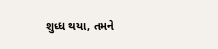શુધ્ધ થયા, તમને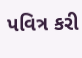પવિત્ર કરી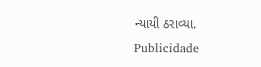ન્યાયી ઠરાવ્યા.
Publicidade